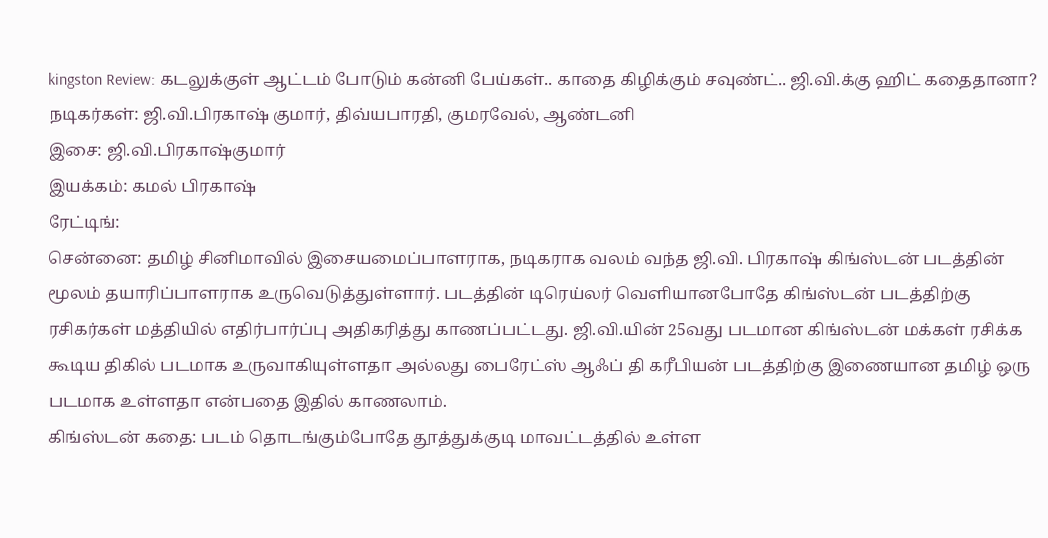kingston Review: கடலுக்குள் ஆட்டம் போடும் கன்னி பேய்கள்.. காதை கிழிக்கும் சவுண்ட்.. ஜி.வி.க்கு ஹிட் கதைதானா?
நடிகர்கள்: ஜி.வி.பிரகாஷ் குமார், திவ்யபாரதி, குமரவேல், ஆண்டனி
இசை: ஜி.வி.பிரகாஷ்குமார்
இயக்கம்: கமல் பிரகாஷ்
ரேட்டிங்:
சென்னை: தமிழ் சினிமாவில் இசையமைப்பாளராக, நடிகராக வலம் வந்த ஜி.வி. பிரகாஷ் கிங்ஸ்டன் படத்தின் மூலம் தயாரிப்பாளராக உருவெடுத்துள்ளார். படத்தின் டிரெய்லர் வெளியானபோதே கிங்ஸ்டன் படத்திற்கு ரசிகர்கள் மத்தியில் எதிர்பார்ப்பு அதிகரித்து காணப்பட்டது. ஜி.வி.யின் 25வது படமான கிங்ஸ்டன் மக்கள் ரசிக்க கூடிய திகில் படமாக உருவாகியுள்ளதா அல்லது பைரேட்ஸ் ஆஃப் தி கரீபியன் படத்திற்கு இணையான தமிழ் ஒரு படமாக உள்ளதா என்பதை இதில் காணலாம்.
கிங்ஸ்டன் கதை: படம் தொடங்கும்போதே தூத்துக்குடி மாவட்டத்தில் உள்ள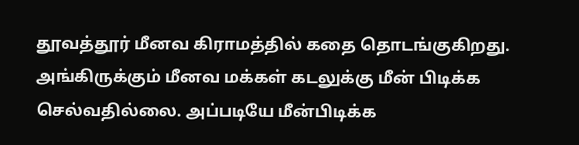தூவத்தூர் மீனவ கிராமத்தில் கதை தொடங்குகிறது. அங்கிருக்கும் மீனவ மக்கள் கடலுக்கு மீன் பிடிக்க செல்வதில்லை. அப்படியே மீன்பிடிக்க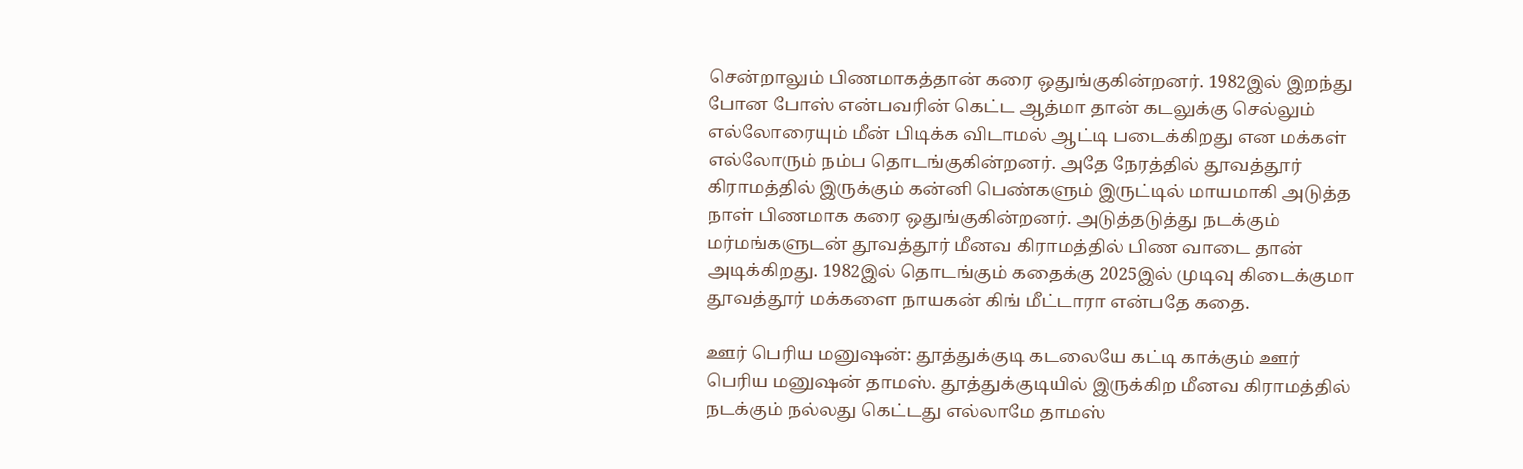சென்றாலும் பிணமாகத்தான் கரை ஒதுங்குகின்றனர். 1982இல் இறந்து போன போஸ் என்பவரின் கெட்ட ஆத்மா தான் கடலுக்கு செல்லும் எல்லோரையும் மீன் பிடிக்க விடாமல் ஆட்டி படைக்கிறது என மக்கள் எல்லோரும் நம்ப தொடங்குகின்றனர். அதே நேரத்தில் தூவத்தூர் கிராமத்தில் இருக்கும் கன்னி பெண்களும் இருட்டில் மாயமாகி அடுத்த நாள் பிணமாக கரை ஒதுங்குகின்றனர். அடுத்தடுத்து நடக்கும் மர்மங்களுடன் தூவத்தூர் மீனவ கிராமத்தில் பிண வாடை தான் அடிக்கிறது. 1982இல் தொடங்கும் கதைக்கு 2025இல் முடிவு கிடைக்குமா தூவத்தூர் மக்களை நாயகன் கிங் மீட்டாரா என்பதே கதை.

ஊர் பெரிய மனுஷன்: தூத்துக்குடி கடலையே கட்டி காக்கும் ஊர் பெரிய மனுஷன் தாமஸ். தூத்துக்குடியில் இருக்கிற மீனவ கிராமத்தில் நடக்கும் நல்லது கெட்டது எல்லாமே தாமஸ்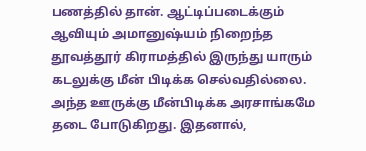பணத்தில் தான். ஆட்டிப்படைக்கும் ஆவியும் அமானுஷ்யம் நிறைந்த தூவத்தூர் கிராமத்தில் இருந்து யாரும் கடலுக்கு மீன் பிடிக்க செல்வதில்லை. அந்த ஊருக்கு மீன்பிடிக்க அரசாங்கமே தடை போடுகிறது. இதனால்,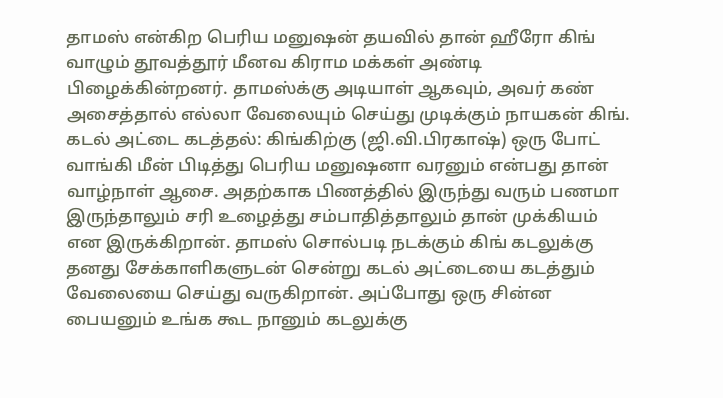தாமஸ் என்கிற பெரிய மனுஷன் தயவில் தான் ஹீரோ கிங் வாழும் தூவத்தூர் மீனவ கிராம மக்கள் அண்டி பிழைக்கின்றனர். தாமஸ்க்கு அடியாள் ஆகவும், அவர் கண் அசைத்தால் எல்லா வேலையும் செய்து முடிக்கும் நாயகன் கிங்.
கடல் அட்டை கடத்தல்: கிங்கிற்கு (ஜி.வி.பிரகாஷ்) ஒரு போட் வாங்கி மீன் பிடித்து பெரிய மனுஷனா வரனும் என்பது தான் வாழ்நாள் ஆசை. அதற்காக பிணத்தில் இருந்து வரும் பணமா இருந்தாலும் சரி உழைத்து சம்பாதித்தாலும் தான் முக்கியம் என இருக்கிறான். தாமஸ் சொல்படி நடக்கும் கிங் கடலுக்கு தனது சேக்காளிகளுடன் சென்று கடல் அட்டையை கடத்தும் வேலையை செய்து வருகிறான். அப்போது ஒரு சின்ன பையனும் உங்க கூட நானும் கடலுக்கு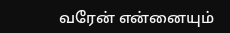வரேன் என்னையும்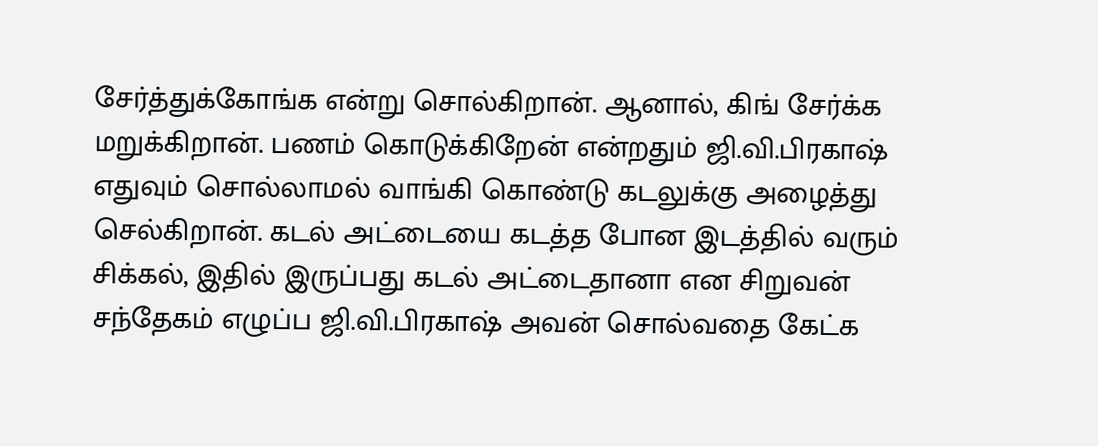சேர்த்துக்கோங்க என்று சொல்கிறான். ஆனால், கிங் சேர்க்க மறுக்கிறான். பணம் கொடுக்கிறேன் என்றதும் ஜி.வி.பிரகாஷ் எதுவும் சொல்லாமல் வாங்கி கொண்டு கடலுக்கு அழைத்து செல்கிறான். கடல் அட்டையை கடத்த போன இடத்தில் வரும் சிக்கல், இதில் இருப்பது கடல் அட்டைதானா என சிறுவன் சந்தேகம் எழுப்ப ஜி.வி.பிரகாஷ் அவன் சொல்வதை கேட்க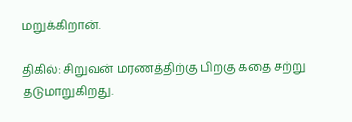மறுக்கிறான்.

திகில்: சிறுவன் மரணத்திற்கு பிறகு கதை சற்று தடுமாறுகிறது.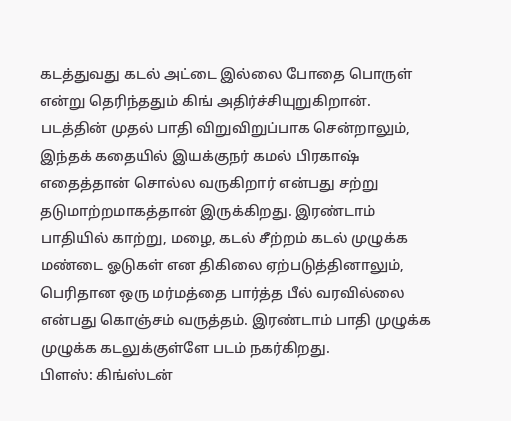கடத்துவது கடல் அட்டை இல்லை போதை பொருள் என்று தெரிந்ததும் கிங் அதிர்ச்சியுறுகிறான். படத்தின் முதல் பாதி விறுவிறுப்பாக சென்றாலும், இந்தக் கதையில் இயக்குநர் கமல் பிரகாஷ் எதைத்தான் சொல்ல வருகிறார் என்பது சற்று தடுமாற்றமாகத்தான் இருக்கிறது. இரண்டாம் பாதியில் காற்று, மழை, கடல் சீற்றம் கடல் முழுக்க மண்டை ஓடுகள் என திகிலை ஏற்படுத்தினாலும், பெரிதான ஒரு மர்மத்தை பார்த்த பீல் வரவில்லை என்பது கொஞ்சம் வருத்தம். இரண்டாம் பாதி முழுக்க முழுக்க கடலுக்குள்ளே படம் நகர்கிறது.
பிளஸ்: கிங்ஸ்டன்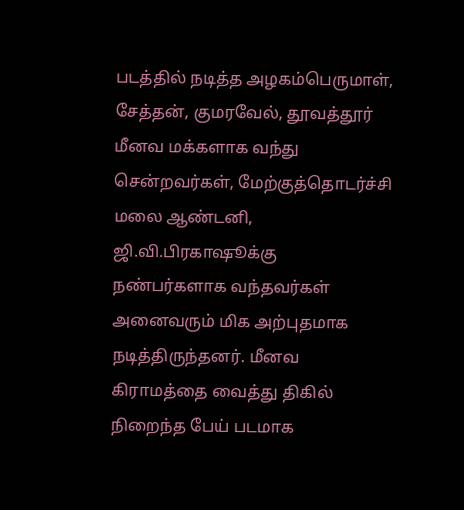படத்தில் நடித்த அழகம்பெருமாள், சேத்தன், குமரவேல், தூவத்தூர் மீனவ மக்களாக வந்து சென்றவர்கள், மேற்குத்தொடர்ச்சி மலை ஆண்டனி, ஜி.வி.பிரகாஷூக்கு நண்பர்களாக வந்தவர்கள் அனைவரும் மிக அற்புதமாக நடித்திருந்தனர். மீனவ கிராமத்தை வைத்து திகில் நிறைந்த பேய் படமாக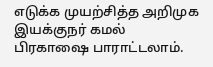எடுக்க முயற்சித்த அறிமுக இயக்குநர் கமல் பிரகாஷை பாராட்டலாம்.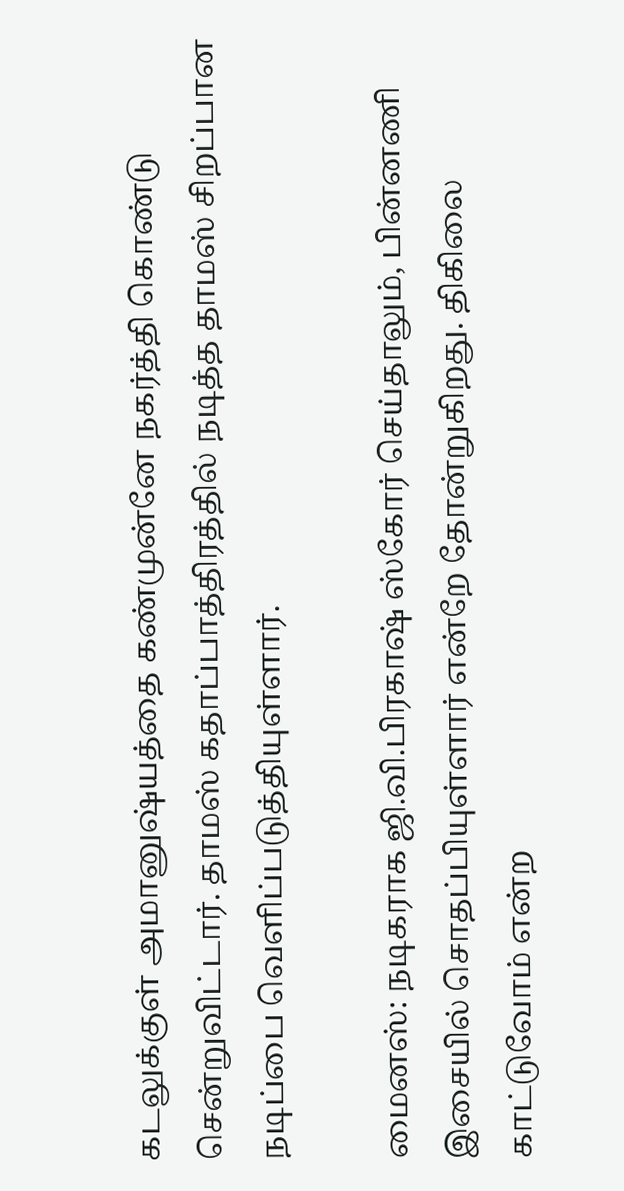கடலுக்குள் அமானுஷ்யத்தை கண்முன்னே நகர்த்தி கொண்டு சென்றுவிட்டார். தாமஸ் கதாப்பாத்திரத்தில் நடித்த தாமஸ் சிறப்பான நடிப்பை வெளிப்படுத்தியுள்ளார்.

மைனஸ்: நடிகராக ஜி.வி.பிரகாஷ் ஸ்கோர் செய்தாலும், பின்னணி இசையில் சொதப்பியுள்ளார் என்றே தோன்றுகிறது. திகிலை காட்டுவோம் என்ற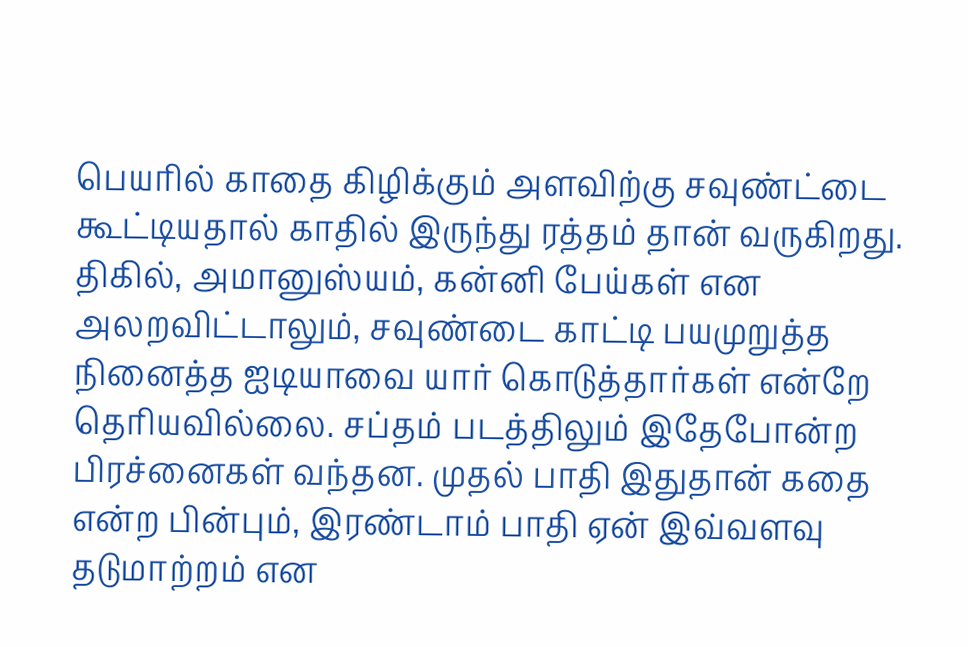பெயரில் காதை கிழிக்கும் அளவிற்கு சவுண்ட்டை கூட்டியதால் காதில் இருந்து ரத்தம் தான் வருகிறது. திகில், அமானுஸ்யம், கன்னி பேய்கள் என அலறவிட்டாலும், சவுண்டை காட்டி பயமுறுத்த நினைத்த ஐடியாவை யார் கொடுத்தார்கள் என்றே தெரியவில்லை. சப்தம் படத்திலும் இதேபோன்ற பிரச்னைகள் வந்தன. முதல் பாதி இதுதான் கதை என்ற பின்பும், இரண்டாம் பாதி ஏன் இவ்வளவு தடுமாற்றம் என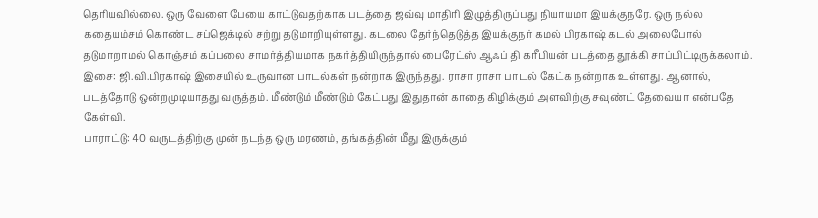தெரியவில்லை. ஒரு வேளை பேயை காட்டுவதற்காக படத்தை ஜவ்வு மாதிரி இழுத்திருப்பது நியாயமா இயக்குநரே. ஒரு நல்ல கதையம்சம் கொண்ட சப்ஜெக்டில் சற்று தடுமாறியுள்ளது. கடலை தேர்ந்தெடுத்த இயக்குநர் கமல் பிரகாஷ் கடல் அலைபோல் தடுமாறாமல் கொஞ்சம் கப்பலை சாமர்த்தியமாக நகர்த்தியிருந்தால் பைரேட்ஸ் ஆஃப் தி கரீபியன் படத்தை தூக்கி சாப்பிட்டிருக்கலாம்.
இசை: ஜி.வி.பிரகாஷ் இசையில் உருவான பாடல்கள் நன்றாக இருந்தது. ராசா ராசா பாடல் கேட்க நன்றாக உள்ளது. ஆனால், படத்தோடு ஒன்றமுடியாதது வருத்தம். மீண்டும் மீண்டும் கேட்பது இதுதான் காதை கிழிக்கும் அளவிற்கு சவுண்ட் தேவையா என்பதே கேள்வி.
பாராட்டு: 40 வருடத்திற்கு முன் நடந்த ஒரு மரணம், தங்கத்தின் மீது இருக்கும்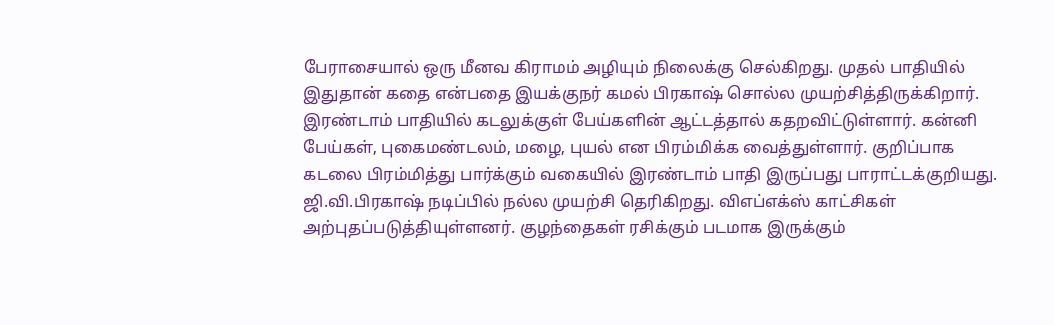பேராசையால் ஒரு மீனவ கிராமம் அழியும் நிலைக்கு செல்கிறது. முதல் பாதியில் இதுதான் கதை என்பதை இயக்குநர் கமல் பிரகாஷ் சொல்ல முயற்சித்திருக்கிறார். இரண்டாம் பாதியில் கடலுக்குள் பேய்களின் ஆட்டத்தால் கதறவிட்டுள்ளார். கன்னி பேய்கள், புகைமண்டலம், மழை, புயல் என பிரம்மிக்க வைத்துள்ளார். குறிப்பாக கடலை பிரம்மித்து பார்க்கும் வகையில் இரண்டாம் பாதி இருப்பது பாராட்டக்குறியது. ஜி.வி.பிரகாஷ் நடிப்பில் நல்ல முயற்சி தெரிகிறது. விஎப்எக்ஸ் காட்சிகள் அற்புதப்படுத்தியுள்ளனர். குழந்தைகள் ரசிக்கும் படமாக இருக்கும்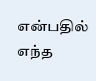என்பதில் எந்த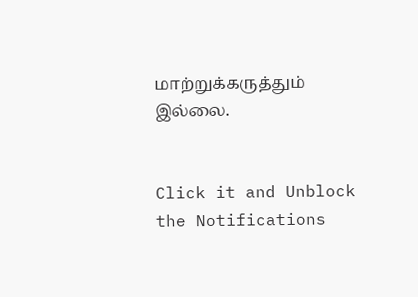மாற்றுக்கருத்தும் இல்லை.


Click it and Unblock the Notifications